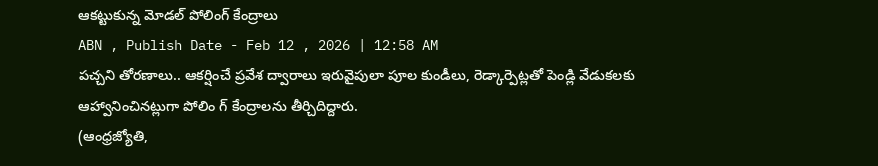ఆకట్టుకున్న మోడల్ పోలింగ్ కేంద్రాలు
ABN , Publish Date - Feb 12 , 2026 | 12:58 AM
పచ్చని తోరణాలు.. ఆకర్షించే ప్రవేశ ద్వారాలు ఇరువైపులా పూల కుండీలు, రెడ్కార్పెట్లతో పెండ్లి వేడుకలకు ఆహ్వానించినట్లుగా పోలిం గ్ కేంద్రాలను తీర్చిదిద్దారు.
(ఆంధ్రజ్యోతి,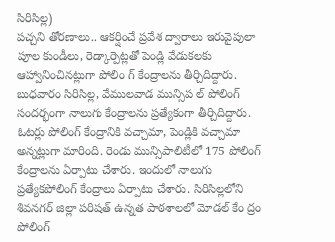సిరిసిల్ల)
పచ్చని తోరణాలు.. ఆకర్షించే ప్రవేశ ద్వారాలు ఇరువైపులా పూల కుండీలు, రెడ్కార్పెట్లతో పెండ్లి వేడుకలకు ఆహ్వానించినట్లుగా పోలిం గ్ కేంద్రాలను తీర్చిదిద్దారు. బుధవారం సిరిసిల్ల, వేములవాడ మున్సిప ల్ పోలింగ్ సందర్భంగా నాలుగు కేంద్రాలను ప్రత్యేకంగా తీర్చిదిద్దారు. ఓటర్లు పోలింగ్ కేంద్రానికి వచ్చామా, పెండ్లికి వచ్చామా అన్నట్లుగా మారింది. రెండు మున్సిపాలిటీలో 175 పోలింగ్ కేంద్రాలను ఏర్పాటు చేశారు. ఇందులో నాలుగు ప్రత్యేకపోలింగ్ కేంద్రాలు ఏర్పాటు చేశారు. సిరిసిల్లలోని శివనగర్ జిల్లా పరిషత్ ఉన్నత పాఠశాలలో మోడల్ కేం ద్రం పోలింగ్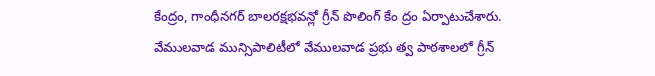కేంద్రం, గాంధీనగర్ బాలరక్షభవన్లో గ్రీన్ పొలింగ్ కేం ద్రం ఏర్పాటుచేశారు. వేములవాడ మున్సిపాలిటీలో వేములవాడ ప్రభు త్వ పాఠశాలలో గ్రీన్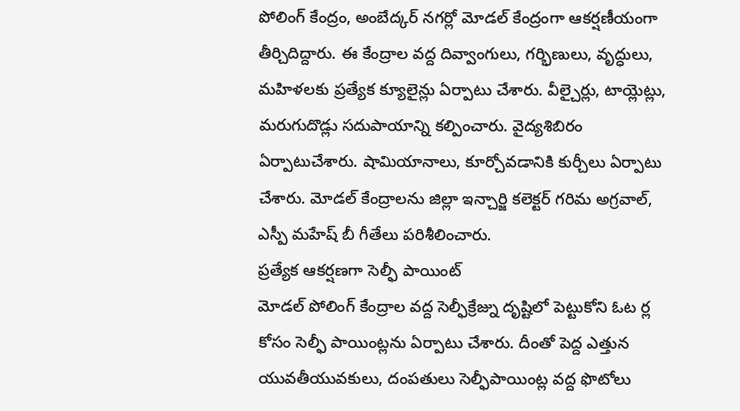పోలింగ్ కేంద్రం, అంబేద్కర్ నగర్లో మోడల్ కేంద్రంగా ఆకర్షణీయంగా తీర్చిదిద్దారు. ఈ కేంద్రాల వద్ద దివ్వాంగులు, గర్భిణులు, వృద్ధులు, మహిళలకు ప్రత్యేక క్యూలైన్లు ఏర్పాటు చేశారు. వీల్చైర్లు, టాయ్లెట్లు, మరుగుదొడ్లు సదుపాయాన్ని కల్పించారు. వైద్యశిబిరం ఏర్పాటుచేశారు. షామియానాలు, కూర్చోవడానికి కుర్చీలు ఏర్పాటు చేశారు. మోడల్ కేంద్రాలను జిల్లా ఇన్చార్జి కలెక్టర్ గరిమ అగ్రవాల్, ఎస్పీ మహేష్ బీ గీతేలు పరిశీలించారు.
ప్రత్యేక ఆకర్షణగా సెల్ఫీ పాయింట్
మోడల్ పోలింగ్ కేంద్రాల వద్ద సెల్ఫీక్రేజ్ను దృష్టిలో పెట్టుకోని ఓట ర్ల కోసం సెల్ఫీ పాయింట్లను ఏర్పాటు చేశారు. దీంతో పెద్ద ఎత్తున యువతీయువకులు, దంపతులు సెల్ఫీపాయింట్ల వద్ద ఫొటోలు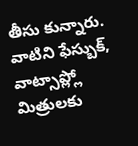తీసు కున్నారు. వాటిని ఫేస్బుక్, వాట్సాప్ల్లో మిత్రులకు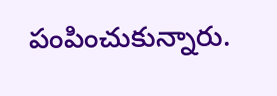పంపించుకున్నారు.